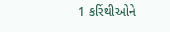1 કરિંથીઓને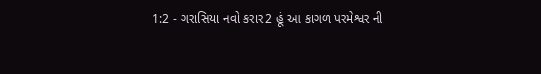1:2 - ગરાસિયા નવો કરાર2 હૂં આ કાગળ પરમેશ્વર ની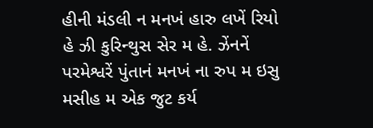હીની મંડલી ન મનખં હારુ લખેં રિયો હે ઝી કુરિન્થુસ સેર મ હે. ઝેંનનેં પરમેશ્વરેં પુંતાનં મનખં ના રુપ મ ઇસુ મસીહ મ એક જુટ કર્ય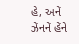હે, અનેં ઝેંનનેં હેંને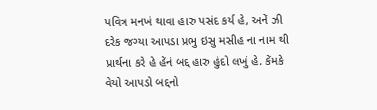પવિત્ર મનખં થાવા હારુ પસંદ કર્ય હે, અનેં ઝી દરેક જગ્યા આપડા પ્રભુ ઇસુ મસીહ ના નામ થી પ્રાર્થના કરે હે હેંનં બદ્દ હારુ હુંદો લખું હે. કેંમકે વેયો આપડો બદ્દનો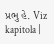પ્રભુ હે. Viz kapitola |